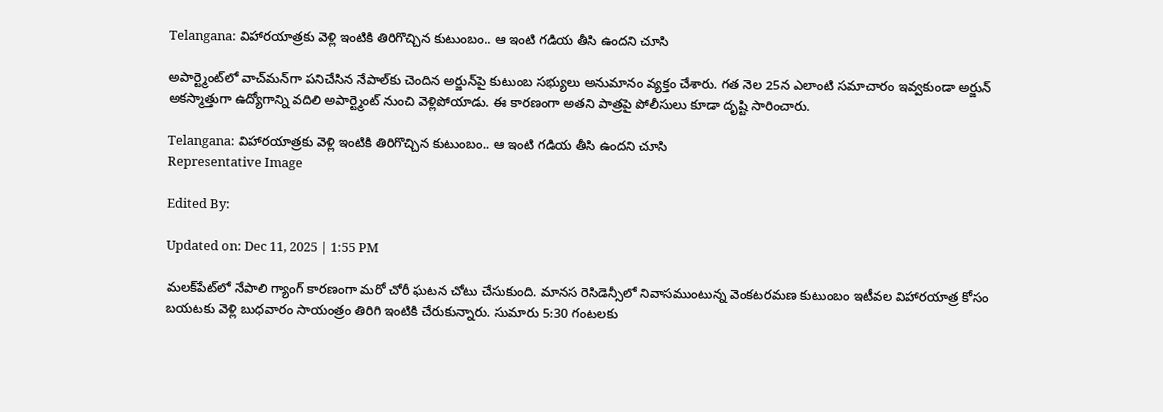Telangana: విహారయాత్రకు వెళ్లి ఇంటికి తిరిగొచ్చిన కుటుంబం.. ఆ ఇంటి గడియ తీసి ఉందని చూసి

అపార్ట్మెంట్‌లో వాచ్‌మన్‌గా పనిచేసిన నేపాల్‌కు చెందిన అర్జున్‌పై కుటుంబ సభ్యులు అనుమానం వ్యక్తం చేశారు. గత నెల 25న ఎలాంటి సమాచారం ఇవ్వకుండా అర్జున్ అకస్మాత్తుగా ఉద్యోగాన్ని వదిలి అపార్ట్మెంట్‌ నుంచి వెళ్లిపోయాడు. ఈ కారణంగా అతని పాత్రపై పోలీసులు కూడా దృష్టి సారించారు.

Telangana: విహారయాత్రకు వెళ్లి ఇంటికి తిరిగొచ్చిన కుటుంబం.. ఆ ఇంటి గడియ తీసి ఉందని చూసి
Representative Image

Edited By:

Updated on: Dec 11, 2025 | 1:55 PM

మలక్‌పేట్‌లో నేపాలి గ్యాంగ్ కారణంగా మరో చోరీ ఘటన చోటు చేసుకుంది. మానస రెసిడెన్సీలో నివాసముంటున్న వెంకటరమణ కుటుంబం ఇటీవల విహారయాత్ర కోసం బయటకు వెళ్లి బుధవారం సాయంత్రం తిరిగి ఇంటికి చేరుకున్నారు. సుమారు 5:30 గంటలకు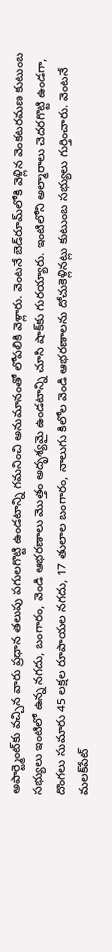అపార్ట్మెంట్‌కు వచ్చిన వారు ప్రధాన తలుపు పగులగొట్టి ఉండటాన్ని గమనించి అనుమానంతో లోపలికి వెళ్లారు. వెంటనే బెడ్‌రూమ్‌లోకి వెళ్లిన వెంకటరమణ కుటుంబ సభ్యులు ఇంటిలో ఉన్న నగదు, బంగారం, వెండి ఆభరణాలు మొత్తం అదృశ్యమై ఉండటాన్ని చూసి షాక్‌కు గురయ్యారు. ఇంటిలోని అల్మారాలు చెదరగొట్టి ఉండగా, దొంగలు సుమారు 45 లక్షల రూపాయల నగదు, 17 తులాల బంగారం, నాలుగు కిలోల వెండి ఆభరణాలను దోచుకెళ్లినట్లు కుటుంబ సభ్యులు గుర్తించారు. వెంటనే మలక్‌పేట్‌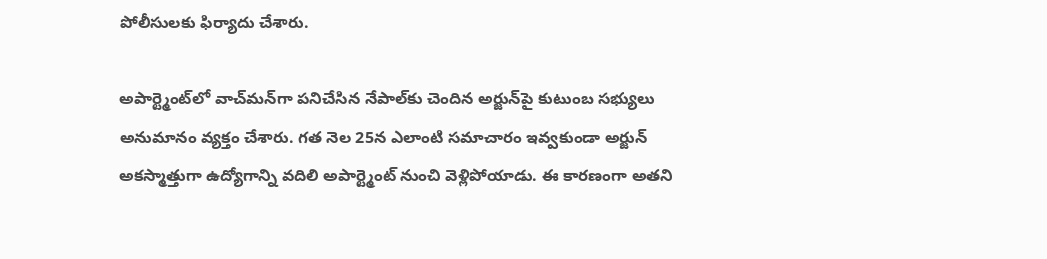పోలీసులకు ఫిర్యాదు చేశారు.

అపార్ట్మెంట్‌లో వాచ్‌మన్‌గా పనిచేసిన నేపాల్‌కు చెందిన అర్జున్‌పై కుటుంబ సభ్యులు అనుమానం వ్యక్తం చేశారు. గత నెల 25న ఎలాంటి సమాచారం ఇవ్వకుండా అర్జున్ అకస్మాత్తుగా ఉద్యోగాన్ని వదిలి అపార్ట్మెంట్‌ నుంచి వెళ్లిపోయాడు. ఈ కారణంగా అతని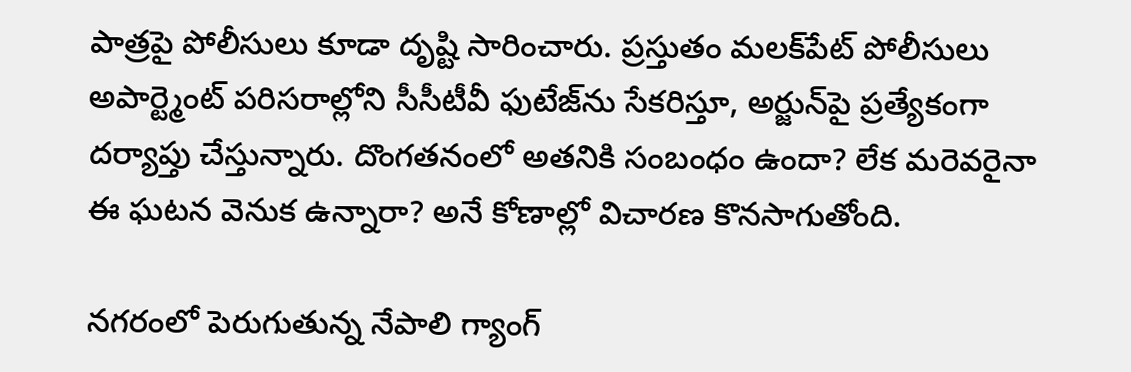పాత్రపై పోలీసులు కూడా దృష్టి సారించారు. ప్రస్తుతం మలక్‌పేట్‌ పోలీసులు అపార్ట్మెంట్‌ పరిసరాల్లోని సీసీటీవీ ఫుటేజ్‌ను సేకరిస్తూ, అర్జున్‌పై ప్రత్యేకంగా దర్యాప్తు చేస్తున్నారు. దొంగతనంలో అతనికి సంబంధం ఉందా? లేక మరెవరైనా ఈ ఘటన వెనుక ఉన్నారా? అనే కోణాల్లో విచారణ కొనసాగుతోంది.

నగరంలో పెరుగుతున్న నేపాలి గ్యాంగ్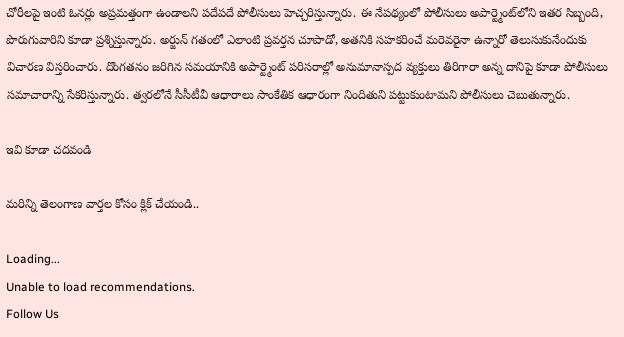చోరీలపై ఇంటి ఓనర్లు అప్రమత్తంగా ఉండాలని పదేపదే పోలీసులు హెచ్చరిస్తున్నారు. ఈ నేపథ్యంలో పోలీసులు అపార్ట్మెంట్‌లోని ఇతర సిబ్బంది, పొరుగువారిని కూడా ప్రశ్నిస్తున్నారు. అర్జున్ గతంలో ఎలాంటి ప్రవర్తన చూపాడో, అతనికి సహకరించే మరెవరైనా ఉన్నారో తెలుసుకునేందుకు విచారణ విస్తరించారు. దొంగతనం జరిగిన సమయానికి అపార్ట్మెంట్‌ పరిసరాల్లో అనుమానాస్పద వ్యక్తులు తిరిగారా అన్న దానిపై కూడా పోలీసులు సమాచారాన్ని సేకరిస్తున్నారు. త్వరలోనే సీసీటీవీ ఆధారాలు సాంకేతిక ఆధారంగా నిందితుని పట్టుకుంటామని పోలీసులు చెబుతున్నారు.

ఇవి కూడా చదవండి

మరిన్ని తెలంగాణ వార్తల కోసం క్లిక్ చేయండి..

Loading...
Unable to load recommendations.
Follow Us